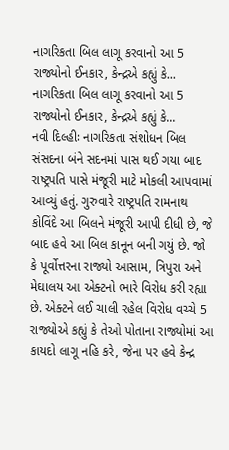નાગરિકતા બિલ લાગૂ કરવાનો આ 5 રાજ્યોનો ઈનકાર, કેન્દ્રએ કહ્યું કે...
નાગરિકતા બિલ લાગૂ કરવાનો આ 5 રાજ્યોનો ઈનકાર, કેન્દ્રએ કહ્યું કે...
નવી દિલ્હીઃ નાગરિકતા સંશોધન બિલ સંસદના બંને સદનમાં પાસ થઈ ગયા બાદ રાષ્ટ્રપતિ પાસે મંજૂરી માટે મોકલી આપવામાં આવ્યું હતું. ગુરુવારે રાષ્ટ્રપતિ રામનાથ કોવિંદે આ બિલને મંજૂરી આપી દીધી છે, જે બાદ હવે આ બિલ કાનૂન બની ગયું છે. જો કે પૂર્વોત્તરના રાજ્યો આસામ, ત્રિપુરા અને મેઘાલય આ એક્ટનો ભારે વિરોધ કરી રહ્યા છે. એક્ટને લઈ ચાલી રહેલ વિરોધ વચ્ચે 5 રાજ્યોએ કહ્યું કે તેઓ પોતાના રાજ્યોમાં આ કાયદો લાગૂ નહિ કરે, જેના પર હવે કેન્દ્ર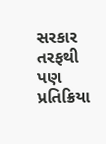સરકાર તરફથી પણ પ્રતિક્રિયા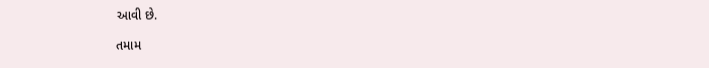આવી છે.

તમામ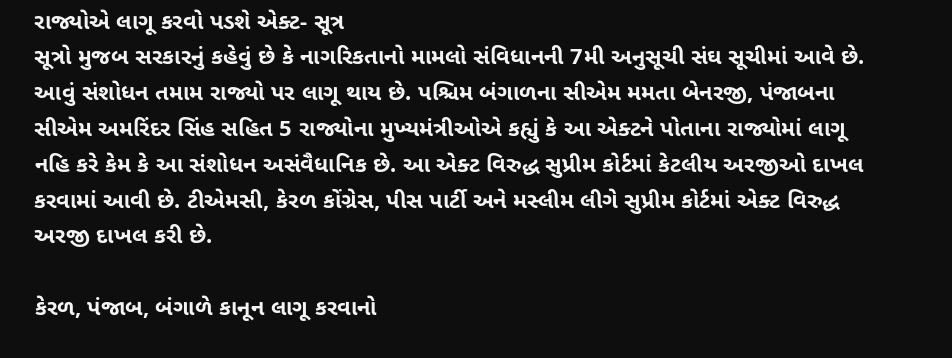રાજ્યોએ લાગૂ કરવો પડશે એક્ટ- સૂત્ર
સૂત્રો મુજબ સરકારનું કહેવું છે કે નાગરિકતાનો મામલો સંવિધાનની 7મી અનુસૂચી સંઘ સૂચીમાં આવે છે. આવું સંશોધન તમામ રાજ્યો પર લાગૂ થાય છે. પશ્ચિમ બંગાળના સીએમ મમતા બેનરજી, પંજાબના સીએમ અમરિંદર સિંહ સહિત 5 રાજ્યોના મુખ્યમંત્રીઓએ કહ્યું કે આ એક્ટને પોતાના રાજ્યોમાં લાગૂ નહિ કરે કેમ કે આ સંશોધન અસંવૈધાનિક છે. આ એક્ટ વિરુદ્ધ સુપ્રીમ કોર્ટમાં કેટલીય અરજીઓ દાખલ કરવામાં આવી છે. ટીએમસી, કેરળ કોંગ્રેસ, પીસ પાર્ટી અને મસ્લીમ લીગે સુપ્રીમ કોર્ટમાં એક્ટ વિરુદ્ધ અરજી દાખલ કરી છે.

કેરળ, પંજાબ, બંગાળે કાનૂન લાગૂ કરવાનો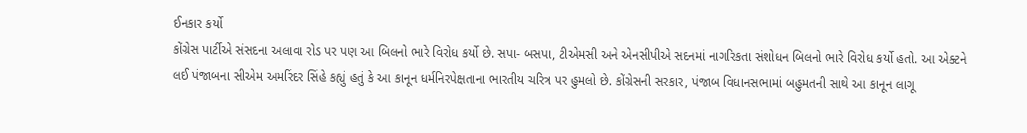ઈનકાર કર્યો
કોંગ્રેસ પાર્ટીએ સંસદના અલાવા રોડ પર પણ આ બિલનો ભારે વિરોધ કર્યો છે. સપા- બસપા, ટીએમસી અને એનસીપીએ સદનમાં નાગરિકતા સંશોધન બિલનો ભારે વિરોધ કર્યો હતો. આ એક્ટને લઈ પંજાબના સીએમ અમરિંદર સિંહે કહ્યું હતું કે આ કાનૂન ધર્મનિરપેક્ષતાના ભારતીય ચરિત્ર પર હુમલો છે. કોંગ્રેસની સરકાર, પંજાબ વિધાનસભામાં બહુમતની સાથે આ કાનૂન લાગૂ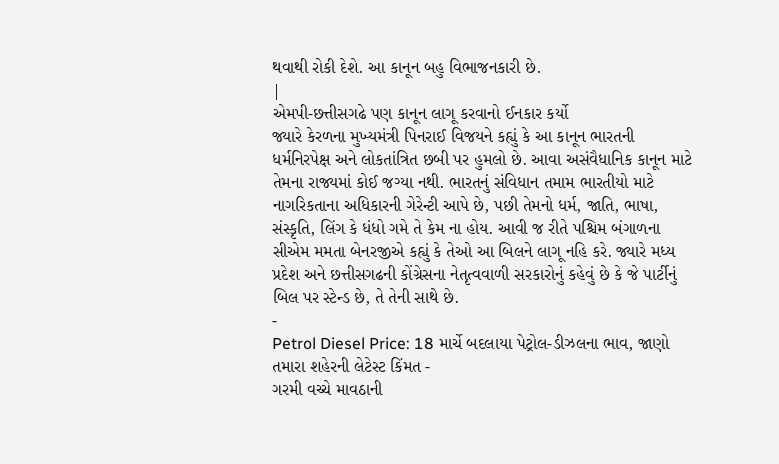થવાથી રોકી દેશે. આ કાનૂન બહુ વિભાજનકારી છે.
|
એમપી-છત્તીસગઢે પણ કાનૂન લાગૂ કરવાનો ઈનકાર કર્યો
જ્યારે કેરળના મુખ્યમંત્રી પિનરાઈ વિજયને કહ્યું કે આ કાનૂન ભારતની ધર્મનિરપેક્ષ અને લોકતાંત્રિત છબી પર હુમલો છે. આવા અસંવૈધાનિક કાનૂન માટે તેમના રાજ્યમાં કોઈ જગ્યા નથી. ભારતનું સંવિધાન તમામ ભારતીયો માટે નાગરિકતાના અધિકારની ગેરેન્ટી આપે છે, પછી તેમનો ધર્મ, જાતિ, ભાષા, સંસ્કૃતિ, લિંગ કે ધંધો ગમે તે કેમ ના હોય. આવી જ રીતે પશ્ચિમ બંગાળના સીએમ મમતા બેનરજીએ કહ્યું કે તેઓ આ બિલને લાગૂ નહિ કરે. જ્યારે મધ્ય પ્રદેશ અને છત્તીસગઢની કોંગ્રેસના નેતૃત્વવાળી સરકારોનું કહેવું છે કે જે પાર્ટીનું બિલ પર સ્ટેન્ડ છે, તે તેની સાથે છે.
-
Petrol Diesel Price: 18 માર્ચે બદલાયા પેટ્રોલ-ડીઝલના ભાવ, જાણો તમારા શહેરની લેટેસ્ટ કિંમત -
ગરમી વચ્ચે માવઠાની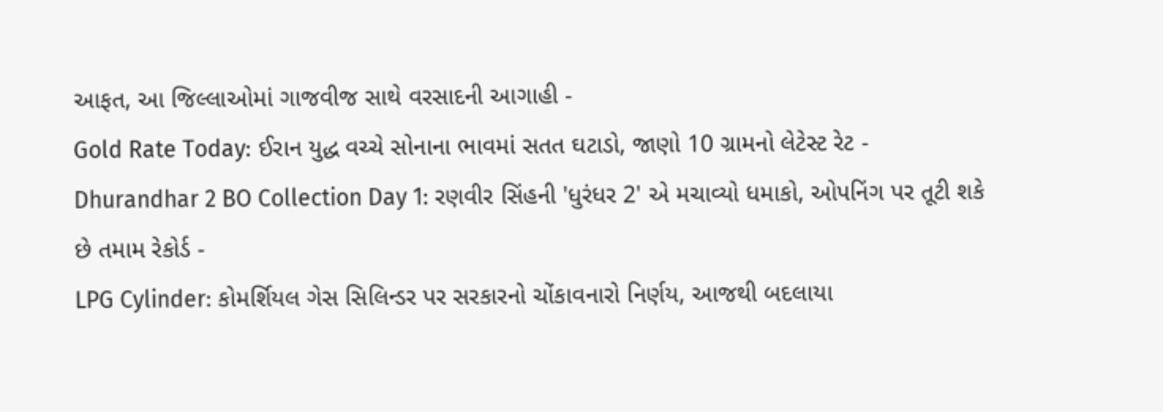આફત, આ જિલ્લાઓમાં ગાજવીજ સાથે વરસાદની આગાહી -
Gold Rate Today: ઈરાન યુદ્ધ વચ્ચે સોનાના ભાવમાં સતત ઘટાડો, જાણો 10 ગ્રામનો લેટેસ્ટ રેટ -
Dhurandhar 2 BO Collection Day 1: રણવીર સિંહની 'ધુરંધર 2' એ મચાવ્યો ધમાકો, ઓપનિંગ પર તૂટી શકે છે તમામ રેકોર્ડ -
LPG Cylinder: કોમર્શિયલ ગેસ સિલિન્ડર પર સરકારનો ચોંકાવનારો નિર્ણય, આજથી બદલાયા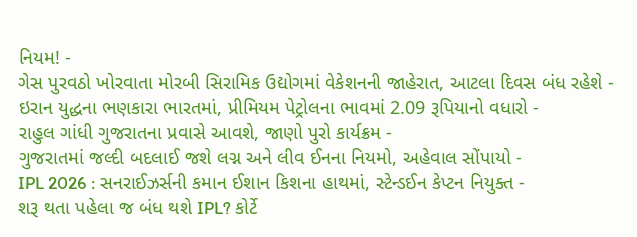નિયમ! -
ગેસ પુરવઠો ખોરવાતા મોરબી સિરામિક ઉદ્યોગમાં વેકેશનની જાહેરાત, આટલા દિવસ બંધ રહેશે -
ઇરાન યુદ્ધના ભણકારા ભારતમાં, પ્રીમિયમ પેટ્રોલના ભાવમાં 2.09 રૂપિયાનો વધારો -
રાહુલ ગાંધી ગુજરાતના પ્રવાસે આવશે, જાણો પુરો કાર્યક્રમ -
ગુજરાતમાં જલ્દી બદલાઈ જશે લગ્ન અને લીવ ઈનના નિયમો, અહેવાલ સોંપાયો -
IPL 2026 : સનરાઈઝર્સની કમાન ઈશાન કિશના હાથમાં, સ્ટેન્ડઈન કેપ્ટન નિયુક્ત -
શરૂ થતા પહેલા જ બંધ થશે IPL? કોર્ટે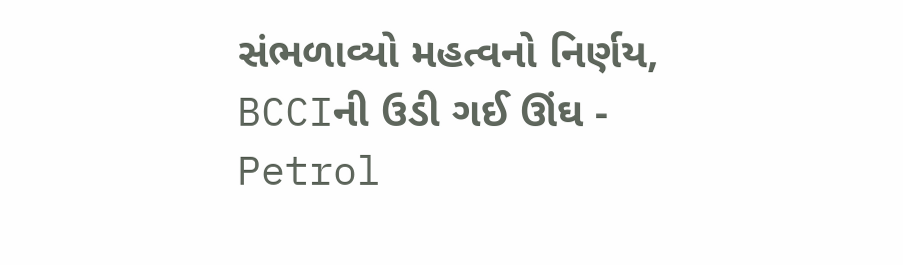સંભળાવ્યો મહત્વનો નિર્ણય, BCCIની ઉડી ગઈ ઊંઘ -
Petrol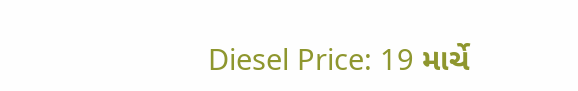Diesel Price: 19 માર્ચે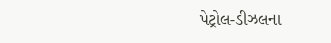પેટ્રોલ-ડીઝલના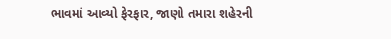ભાવમાં આવ્યો ફેરફાર, જાણો તમારા શહેરની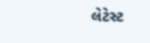લેટેસ્ટ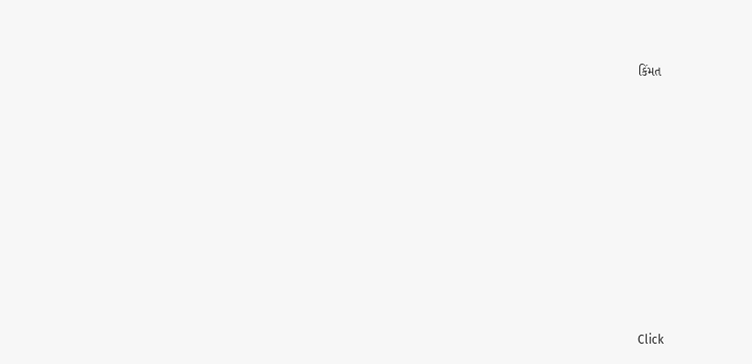કિંમત











Click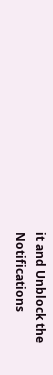it and Unblock the Notifications